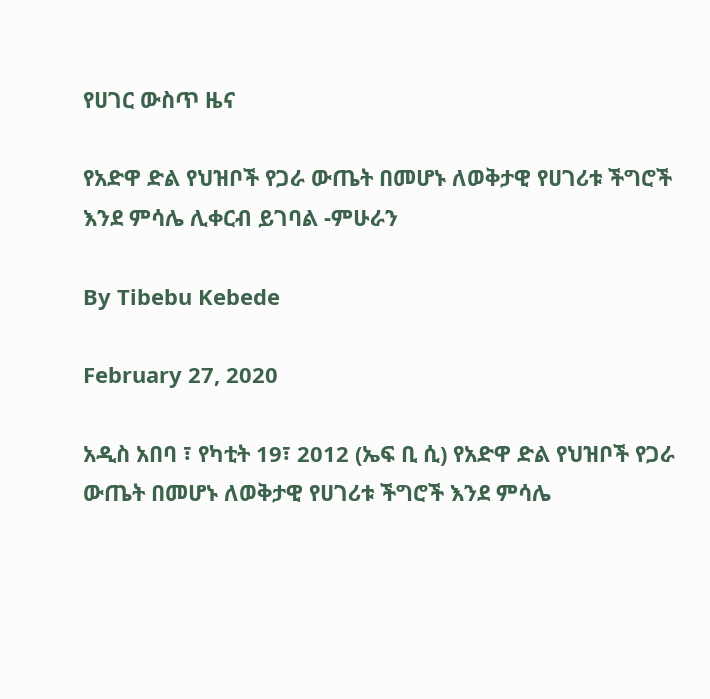የሀገር ውስጥ ዜና

የአድዋ ድል የህዝቦች የጋራ ውጤት በመሆኑ ለወቅታዊ የሀገሪቱ ችግሮች እንደ ምሳሌ ሊቀርብ ይገባል -ምሁራን

By Tibebu Kebede

February 27, 2020

አዲስ አበባ ፣ የካቲት 19፣ 2012 (ኤፍ ቢ ሲ) የአድዋ ድል የህዝቦች የጋራ ውጤት በመሆኑ ለወቅታዊ የሀገሪቱ ችግሮች እንደ ምሳሌ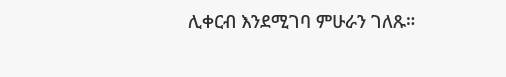ሊቀርብ እንደሚገባ ምሁራን ገለጹ።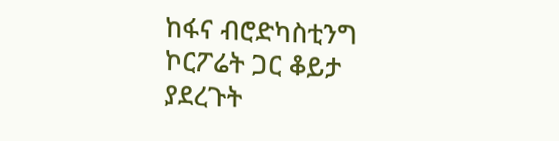ከፋና ብሮድካስቲንግ ኮርፖሬት ጋር ቆይታ ያደረጉት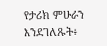የታሪክ ምሁራን እንደገለጹት፥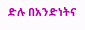ድሉ በአንድነትና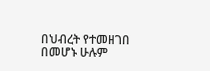በህብረት የተመዘገበ በመሆኑ ሁሉም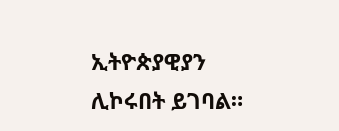ኢትዮጵያዊያን ሊኮሩበት ይገባል።